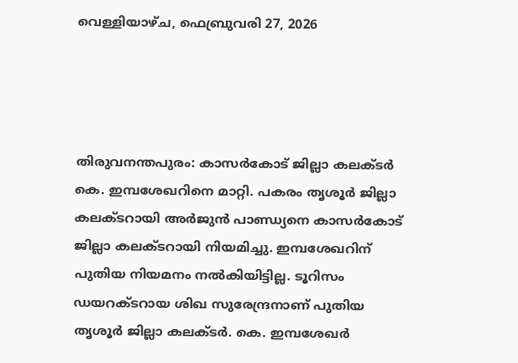വെള്ളിയാഴ്‌ച, ഫെബ്രുവരി 27, 2026




തിരുവനന്തപുരം: കാസര്‍കോട് ജില്ലാ കലക്ടര്‍ കെ. ഇമ്പശേഖറിനെ മാറ്റി. പകരം തൃശൂര്‍ ജില്ലാ കലക്ടറായി അര്‍ജുന്‍ പാണ്ഡ്യനെ കാസര്‍കോട് ജില്ലാ കലക്ടറായി നിയമിച്ചു. ഇമ്പശേഖറിന് പുതിയ നിയമനം നല്‍കിയിട്ടില്ല. ടൂറിസം ഡയറക്ടറായ ശിഖ സുരേന്ദ്രനാണ് പുതിയ തൃശൂര്‍ ജില്ലാ കലക്ടര്‍. കെ. ഇമ്പശേഖര്‍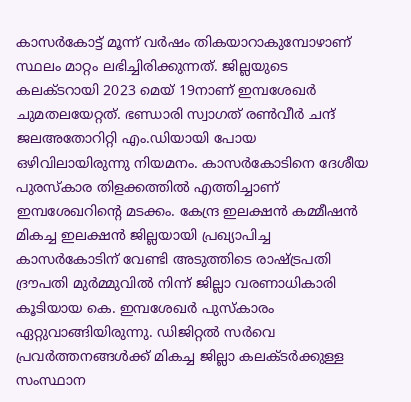കാസര്‍കോട്ട് മൂന്ന് വര്‍ഷം തികയാറാകുമ്പോഴാണ് സ്ഥലം മാറ്റം ലഭിച്ചിരിക്കുന്നത്. ജില്ലയുടെ കലക്ടറായി 2023 മെയ് 19നാണ് ഇമ്പശേഖര്‍ ചുമതലയേറ്റത്. ഭണ്ഡാരി സ്വാഗത് രണ്‍വീര്‍ ചന്ദ് ജലഅതോറിറ്റി എം.ഡിയായി പോയ ഒഴിവിലായിരുന്നു നിയമനം. കാസര്‍കോടിനെ ദേശീയ പുരസ്‌കാര തിളക്കത്തില്‍ എത്തിച്ചാണ് ഇമ്പശേഖറിന്റെ മടക്കം. കേന്ദ്ര ഇലക്ഷന്‍ കമ്മീഷന്‍ മികച്ച ഇലക്ഷന്‍ ജില്ലയായി പ്രഖ്യാപിച്ച കാസര്‍കോടിന് വേണ്ടി അടുത്തിടെ രാഷ്ട്രപതി ദ്രൗപതി മുര്‍മ്മുവില്‍ നിന്ന് ജില്ലാ വരണാധികാരി കൂടിയായ കെ. ഇമ്പശേഖര്‍ പുസ്‌കാരം ഏറ്റുവാങ്ങിയിരുന്നു. ഡിജിറ്റല്‍ സര്‍വെ പ്രവര്‍ത്തനങ്ങള്‍ക്ക് മികച്ച ജില്ലാ കലക്ടര്‍ക്കുള്ള സംസ്ഥാന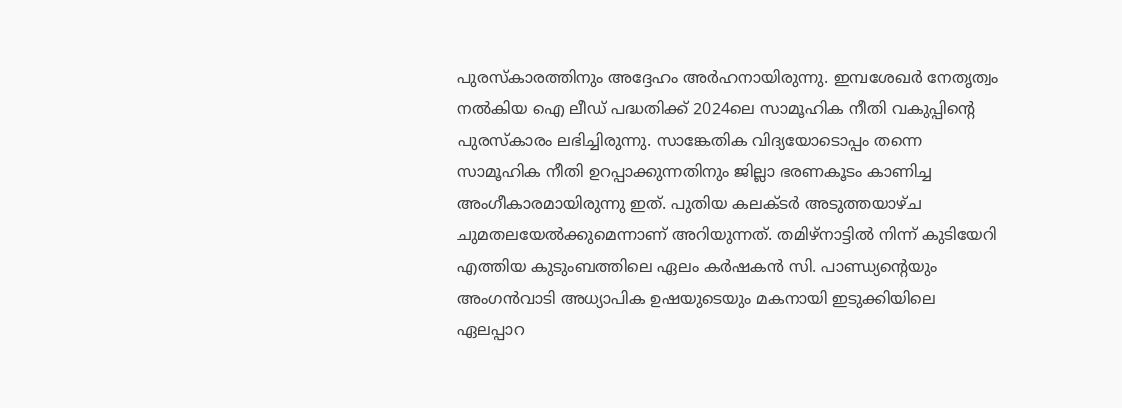പുരസ്‌കാരത്തിനും അദ്ദേഹം അര്‍ഹനായിരുന്നു. ഇമ്പശേഖര്‍ നേതൃത്വം നല്‍കിയ ഐ ലീഡ് പദ്ധതിക്ക് 2024ലെ സാമൂഹിക നീതി വകുപ്പിന്റെ പുരസ്‌കാരം ലഭിച്ചിരുന്നു. സാങ്കേതിക വിദ്യയോടൊപ്പം തന്നെ സാമൂഹിക നീതി ഉറപ്പാക്കുന്നതിനും ജില്ലാ ഭരണകൂടം കാണിച്ച അംഗീകാരമായിരുന്നു ഇത്. പുതിയ കലക്ടര്‍ അടുത്തയാഴ്ച ചുമതലയേല്‍ക്കുമെന്നാണ് അറിയുന്നത്. തമിഴ്‌നാട്ടില്‍ നിന്ന് കുടിയേറി എത്തിയ കുടുംബത്തിലെ ഏലം കര്‍ഷകന്‍ സി. പാണ്ഡ്യന്റെയും അംഗന്‍വാടി അധ്യാപിക ഉഷയുടെയും മകനായി ഇടുക്കിയിലെ ഏലപ്പാറ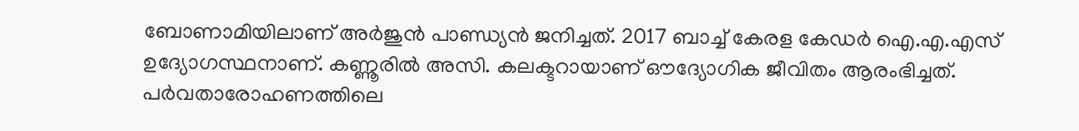ബോണാമിയിലാണ് അര്‍ജുന്‍ പാണ്ഡ്യന്‍ ജനിച്ചത്. 2017 ബാച്ച് കേരള കേഡര്‍ ഐ.എ.എസ് ഉദ്യോഗസ്ഥനാണ്. കണ്ണൂരില്‍ അസി. കലക്ടറായാണ് ഔദ്യോഗിക ജീവിതം ആരംഭിച്ചത്. പര്‍വതാരോഹണത്തിലെ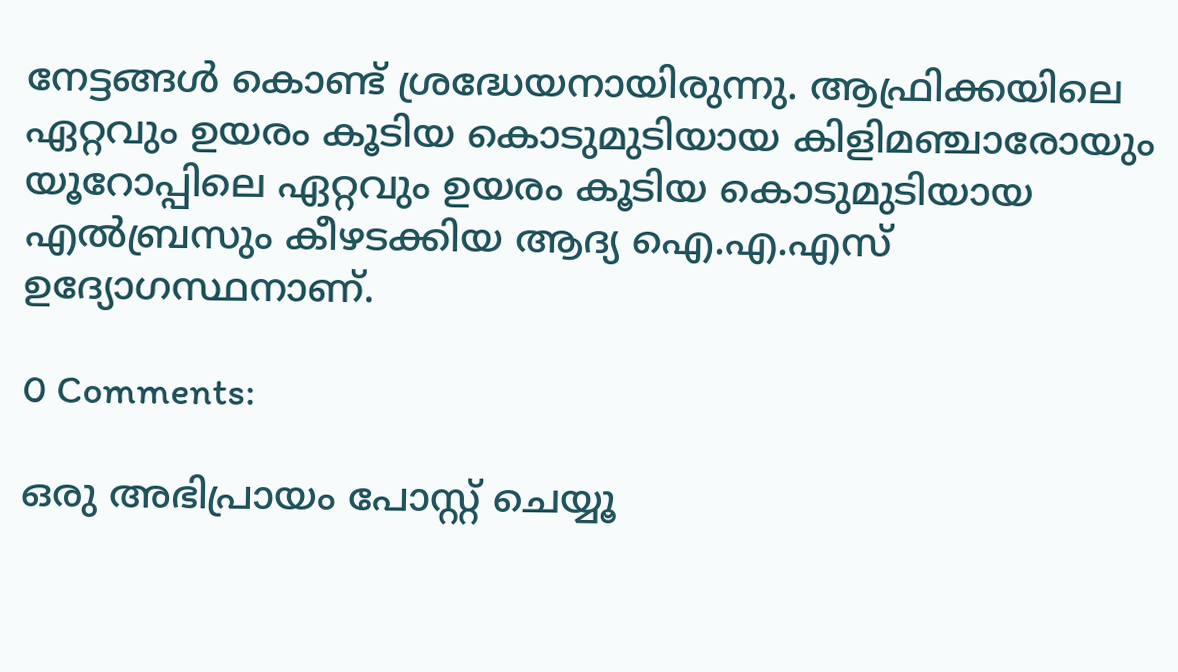നേട്ടങ്ങള്‍ കൊണ്ട് ശ്രദ്ധേയനായിരുന്നു. ആഫ്രിക്കയിലെ ഏറ്റവും ഉയരം കൂടിയ കൊടുമുടിയായ കിളിമഞ്ചാരോയും യൂറോപ്പിലെ ഏറ്റവും ഉയരം കൂടിയ കൊടുമുടിയായ എല്‍ബ്രസും കീഴടക്കിയ ആദ്യ ഐ.എ.എസ് ഉദ്യോഗസ്ഥനാണ്.

0 Comments:

ഒരു അഭിപ്രായം പോസ്റ്റ് ചെയ്യൂ